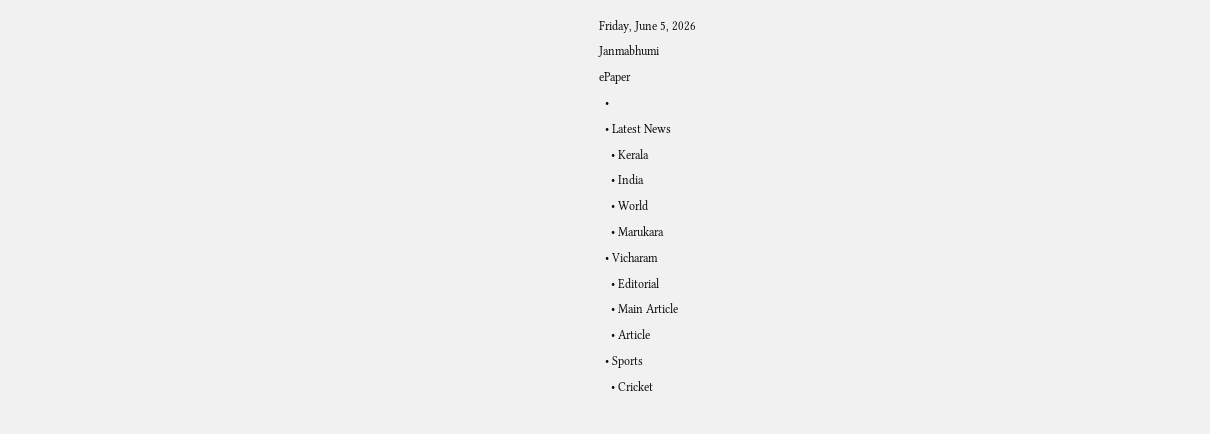Friday, June 5, 2026
Janmabhumi
ePaper
  •
  • Latest News
    • Kerala
    • India
    • World
    • Marukara
  • Vicharam
    • Editorial
    • Main Article
    • Article
  • Sports
    • Cricket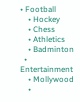• Football
    • Hockey
    • Chess
    • Athletics
    • Badminton
  • Entertainment
    • Mollywood
    •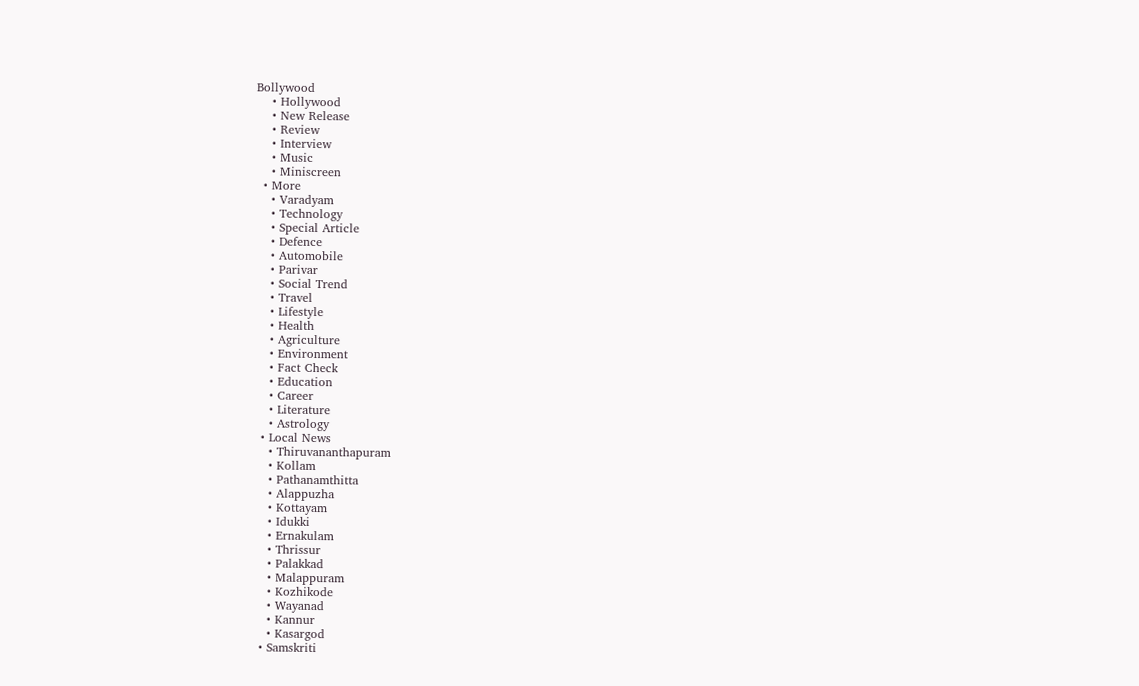Bollywood
    • Hollywood
    • New Release
    • Review
    • Interview
    • Music
    • Miniscreen
  • More
    • Varadyam
    • Technology
    • Special Article
    • Defence
    • Automobile
    • Parivar
    • Social Trend
    • Travel
    • Lifestyle
    • Health
    • Agriculture
    • Environment
    • Fact Check
    • Education
    • Career
    • Literature
    • Astrology
  • Local News
    • Thiruvananthapuram
    • Kollam
    • Pathanamthitta
    • Alappuzha
    • Kottayam
    • Idukki
    • Ernakulam
    • Thrissur
    • Palakkad
    • Malappuram
    • Kozhikode
    • Wayanad
    • Kannur
    • Kasargod
  • Samskriti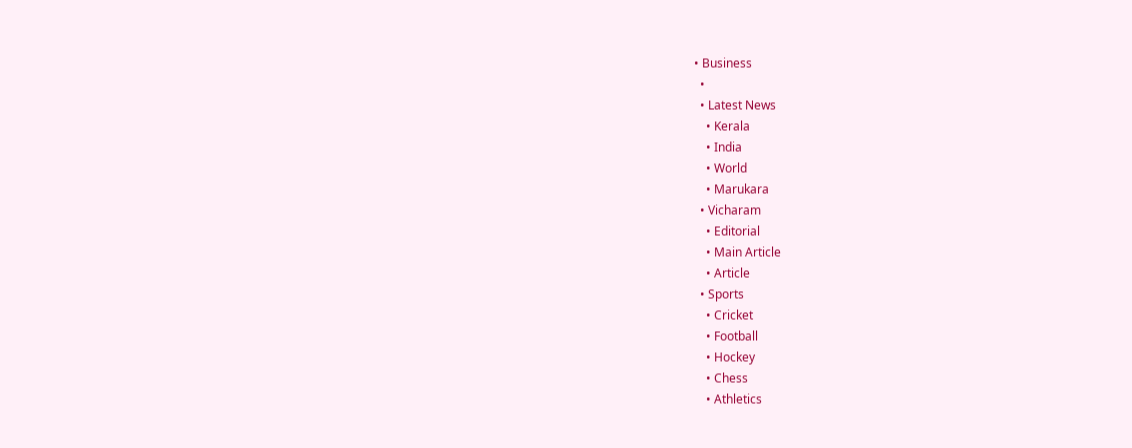• Business
  •
  • Latest News
    • Kerala
    • India
    • World
    • Marukara
  • Vicharam
    • Editorial
    • Main Article
    • Article
  • Sports
    • Cricket
    • Football
    • Hockey
    • Chess
    • Athletics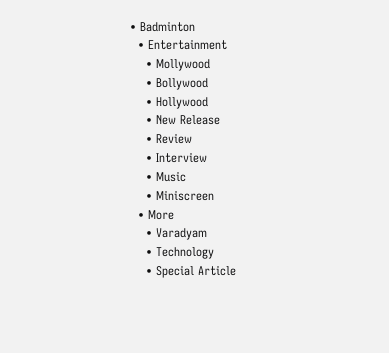• Badminton
  • Entertainment
    • Mollywood
    • Bollywood
    • Hollywood
    • New Release
    • Review
    • Interview
    • Music
    • Miniscreen
  • More
    • Varadyam
    • Technology
    • Special Article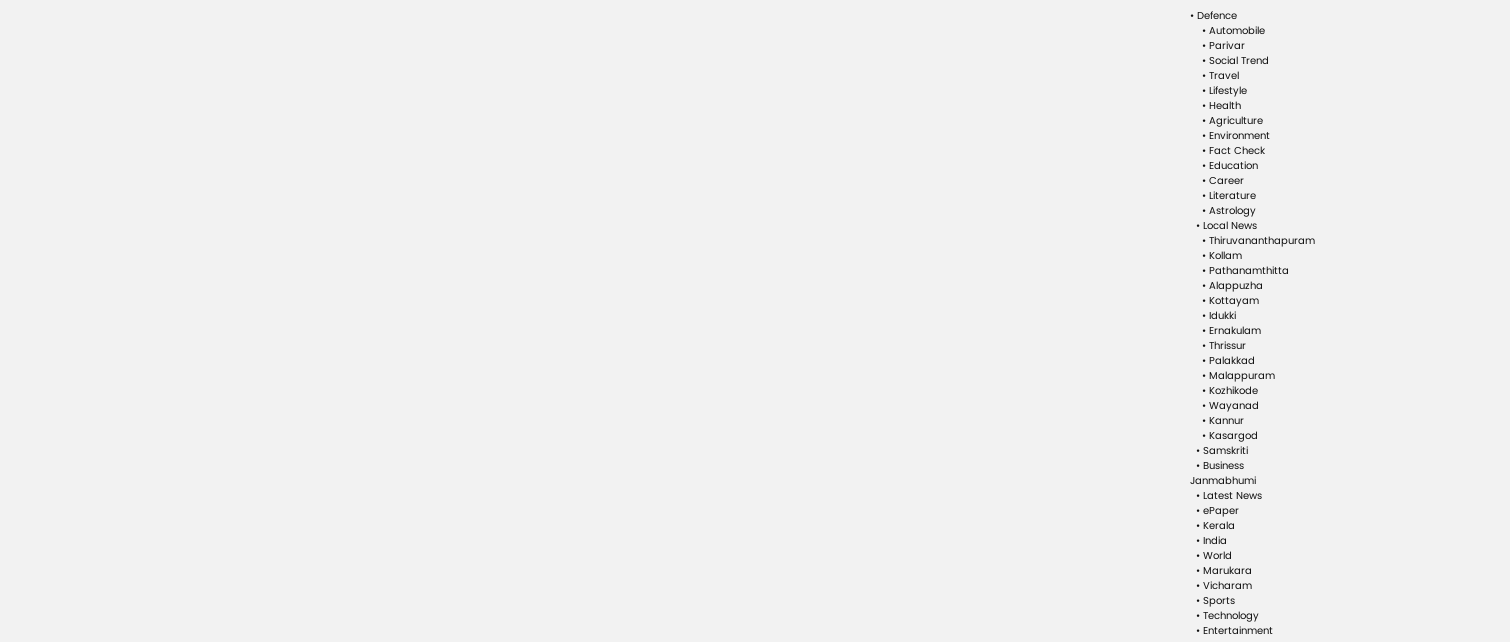• Defence
    • Automobile
    • Parivar
    • Social Trend
    • Travel
    • Lifestyle
    • Health
    • Agriculture
    • Environment
    • Fact Check
    • Education
    • Career
    • Literature
    • Astrology
  • Local News
    • Thiruvananthapuram
    • Kollam
    • Pathanamthitta
    • Alappuzha
    • Kottayam
    • Idukki
    • Ernakulam
    • Thrissur
    • Palakkad
    • Malappuram
    • Kozhikode
    • Wayanad
    • Kannur
    • Kasargod
  • Samskriti
  • Business
Janmabhumi
  • Latest News
  • ePaper
  • Kerala
  • India
  • World
  • Marukara
  • Vicharam
  • Sports
  • Technology
  • Entertainment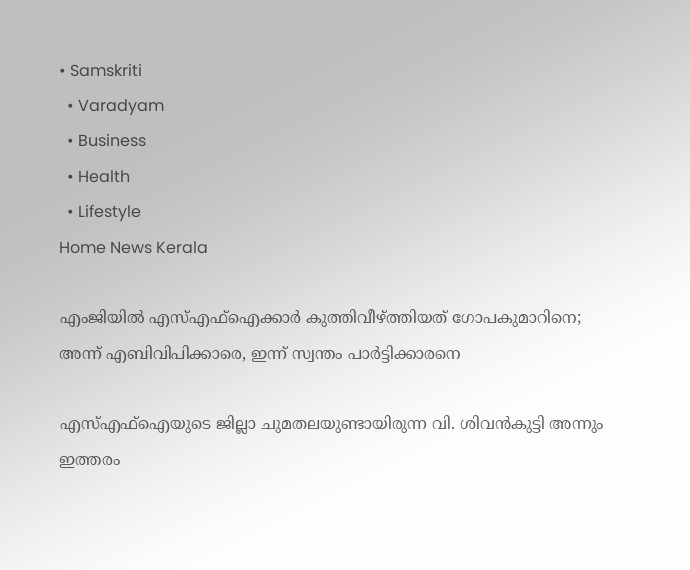• Samskriti
  • Varadyam
  • Business
  • Health
  • Lifestyle
Home News Kerala

എംജിയില്‍ എസ്എഫ്‌ഐക്കാര്‍ കുത്തിവീഴ്‌ത്തിയത് ഗോപകുമാറിനെ; അന്ന് എബിവിപിക്കാരെ, ഇന്ന് സ്വന്തം പാര്‍ട്ടിക്കാരനെ

എസ്എഫ്‌ഐയുടെ ജില്ലാ ചുമതലയുണ്ടായിരുന്ന വി. ശിവന്‍കുട്ടി അന്നും ഇത്തരം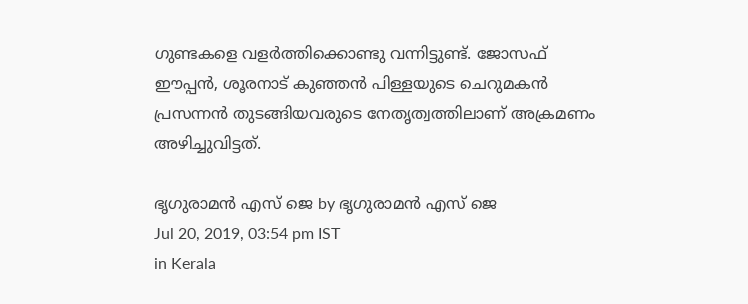ഗുണ്ടകളെ വളര്‍ത്തിക്കൊണ്ടു വന്നിട്ടുണ്ട്. ജോസഫ് ഈപ്പന്‍, ശൂരനാട് കുഞ്ഞന്‍ പിള്ളയുടെ ചെറുമകന്‍ പ്രസന്നന്‍ തുടങ്ങിയവരുടെ നേതൃത്വത്തിലാണ് അക്രമണം അഴിച്ചുവിട്ടത്.

ഭൃഗുരാമന്‍ എസ് ജെ by ഭൃഗുരാമന്‍ എസ് ജെ
Jul 20, 2019, 03:54 pm IST
in Kerala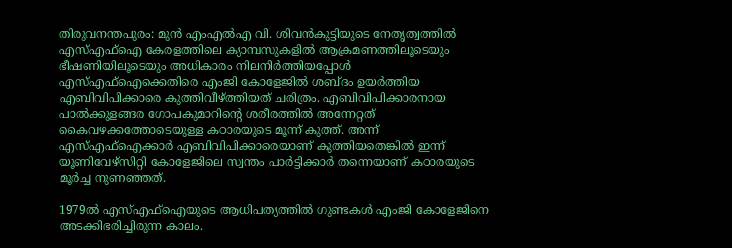തിരുവനന്തപുരം: മുന്‍ എംഎല്‍എ വി. ശിവന്‍കുട്ടിയുടെ നേതൃത്വത്തില്‍ എസ്എഫ്‌ഐ കേരളത്തിലെ ക്യാമ്പസുകളില്‍ ആക്രമണത്തിലൂടെയും ഭീഷണിയിലൂടെയും അധികാരം നിലനിര്‍ത്തിയപ്പോള്‍ എസ്എഫ്‌ഐക്കെതിരെ എംജി കോളേജില്‍ ശബ്ദം ഉയര്‍ത്തിയ എബിവിപിക്കാരെ കുത്തിവീഴ്‌ത്തിയത് ചരിത്രം. എബിവിപിക്കാരനായ പാല്‍ക്കുളങ്ങര ഗോപകുമാറിന്റെ ശരീരത്തില്‍ അന്നേറ്റത് കൈവഴക്കത്തോടെയുള്ള കഠാരയുടെ മൂന്ന് കുത്ത്. അന്ന് എസ്എഫ്‌ഐക്കാര്‍ എബിവിപിക്കാരെയാണ് കുത്തിയതെങ്കില്‍ ഇന്ന് യൂണിവേഴ്‌സിറ്റി കോളേജിലെ സ്വന്തം പാര്‍ട്ടിക്കാര്‍ തന്നെയാണ് കഠാരയുടെ മൂര്‍ച്ച നുണഞ്ഞത്.

1979ല്‍ എസ്എഫ്‌ഐയുടെ ആധിപത്യത്തില്‍ ഗുണ്ടകള്‍ എംജി കോളേജിനെ അടക്കിഭരിച്ചിരുന്ന കാലം.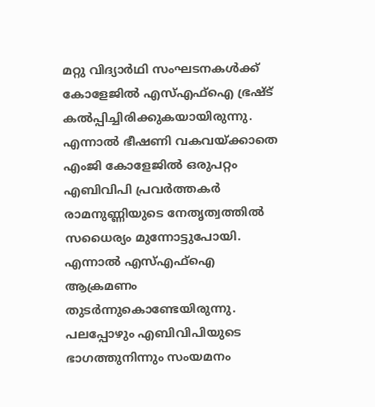മറ്റു വിദ്യാര്‍ഥി സംഘടനകള്‍ക്ക് കോളേജില്‍ എസ്എഫ്‌ഐ ഭ്രഷ്ട് കല്‍പ്പിച്ചിരിക്കുകയായിരുന്നു. എന്നാല്‍ ഭീഷണി വകവയ്‌ക്കാതെ എംജി കോളേജില്‍ ഒരുപറ്റം എബിവിപി പ്രവര്‍ത്തകര്‍ രാമനുണ്ണിയുടെ നേതൃത്വത്തില്‍ സധൈര്യം മുന്നോട്ടുപോയി. എന്നാല്‍ എസ്എഫ്‌ഐ ആക്രമണം തുടര്‍ന്നുകൊണ്ടേയിരുന്നു. പലപ്പോഴും എബിവിപിയുടെ ഭാഗത്തുനിന്നും സംയമനം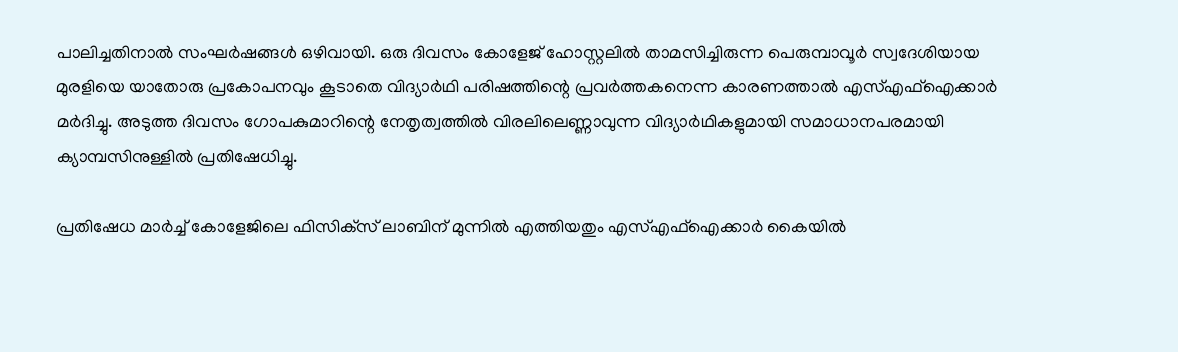പാലിച്ചതിനാല്‍ സംഘര്‍ഷങ്ങള്‍ ഒഴിവായി. ഒരു ദിവസം കോളേജ് ഹോസ്റ്റലില്‍ താമസിച്ചിരുന്ന പെരുമ്പാവൂര്‍ സ്വദേശിയായ മുരളിയെ യാതോരു പ്രകോപനവും കൂടാതെ വിദ്യാര്‍ഥി പരിഷത്തിന്റെ പ്രവര്‍ത്തകനെന്ന കാരണത്താല്‍ എസ്എഫ്‌ഐക്കാര്‍ മര്‍ദിച്ചു. അടുത്ത ദിവസം ഗോപകുമാറിന്റെ നേതൃത്വത്തില്‍ വിരലിലെണ്ണാവുന്ന വിദ്യാര്‍ഥികളുമായി സമാധാനപരമായി ക്യാമ്പസിനുള്ളില്‍ പ്രതിഷേധിച്ചു.

പ്രതിഷേധ മാര്‍ച്ച് കോളേജിലെ ഫിസിക്‌സ് ലാബിന് മുന്നില്‍ എത്തിയതും എസ്എഫ്‌ഐക്കാര്‍ കൈയില്‍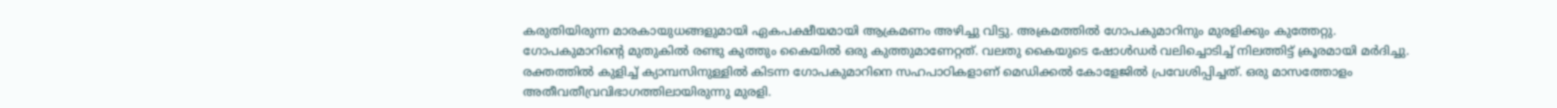കരുതിയിരുന്ന മാരകായുധങ്ങളുമായി ഏകപക്ഷീയമായി ആക്രമണം അഴിച്ചു വിട്ടു. അക്രമത്തില്‍ ഗോപകുമാറിനും മുരളിക്കും കുത്തേറ്റു. ഗോപകുമാറിന്റെ മുതുകില്‍ രണ്ടു കുത്തും കൈയില്‍ ഒരു കുത്തുമാണേറ്റത്. വലതു കൈയുടെ ഷോള്‍ഡര്‍ വലിച്ചൊടിച്ച് നിലത്തിട്ട് ക്രൂരമായി മര്‍ദിച്ചു. രക്തത്തില്‍ കുളിച്ച് ക്യാമ്പസിനുള്ളില്‍ കിടന്ന ഗോപകുമാറിനെ സഹപാഠികളാണ് മെഡിക്കല്‍ കോളേജില്‍ പ്രവേശിപ്പിച്ചത്. ഒരു മാസത്തോളം അതീവതീവ്രവിഭാഗത്തിലായിരുന്നു മുരളി.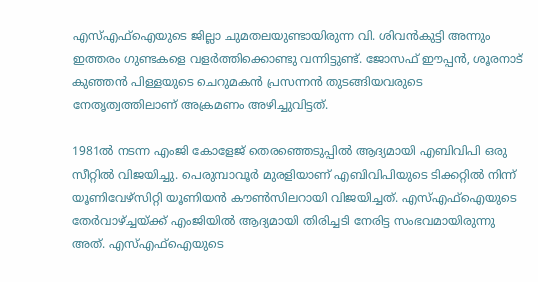എസ്എഫ്‌ഐയുടെ ജില്ലാ ചുമതലയുണ്ടായിരുന്ന വി. ശിവന്‍കുട്ടി അന്നും ഇത്തരം ഗുണ്ടകളെ വളര്‍ത്തിക്കൊണ്ടു വന്നിട്ടുണ്ട്. ജോസഫ് ഈപ്പന്‍, ശൂരനാട് കുഞ്ഞന്‍ പിള്ളയുടെ ചെറുമകന്‍ പ്രസന്നന്‍ തുടങ്ങിയവരുടെ നേതൃത്വത്തിലാണ് അക്രമണം അഴിച്ചുവിട്ടത്.

1981ല്‍ നടന്ന എംജി കോളേജ് തെരഞ്ഞെടുപ്പില്‍ ആദ്യമായി എബിവിപി ഒരു സീറ്റില്‍ വിജയിച്ചു. പെരുമ്പാവൂര്‍ മുരളിയാണ് എബിവിപിയുടെ ടിക്കറ്റില്‍ നിന്ന് യൂണിവേഴ്‌സിറ്റി യൂണിയന്‍ കൗണ്‍സിലറായി വിജയിച്ചത്. എസ്എഫ്‌ഐയുടെ തേര്‍വാഴ്‌ച്ചയ്‌ക്ക് എംജിയില്‍ ആദ്യമായി തിരിച്ചടി നേരിട്ട സംഭവമായിരുന്നു അത്. എസ്എഫ്‌ഐയുടെ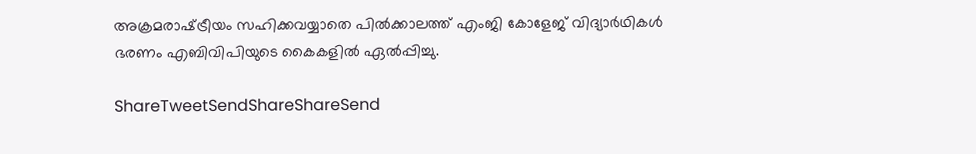അക്രമരാഷ്‌ട്രീയം സഹിക്കവയ്യാതെ പില്‍ക്കാലത്ത് എംജി കോളേജ് വിദ്യാര്‍ഥികള്‍ ഭരണം എബിവിപിയുടെ കൈകളില്‍ ഏല്‍പ്പിച്ചു.

ShareTweetSendShareShareSend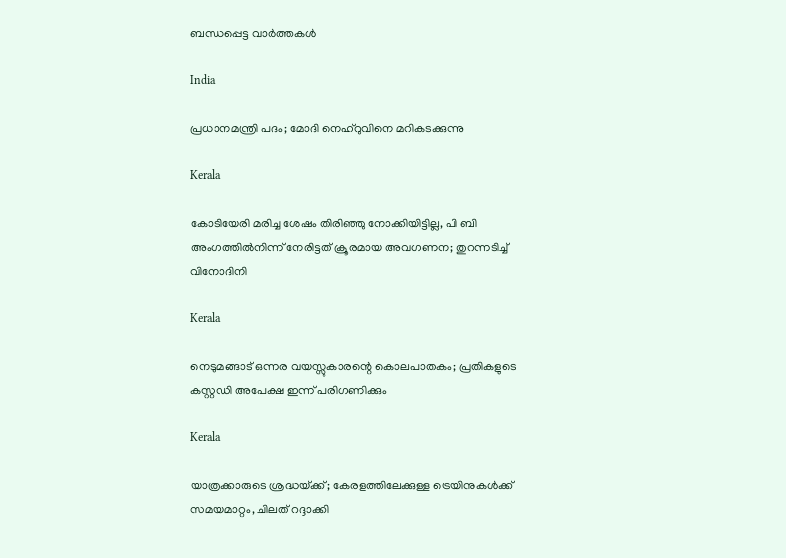ബന്ധപ്പെട്ട വാര്‍ത്തകള്‍

India

പ്രധാനമന്ത്രി പദം; മോദി നെഹ്‌റുവിനെ മറികടക്കുന്നു

Kerala

കോടിയേരി മരിച്ച ശേഷം തിരിഞ്ഞു നോക്കിയിട്ടില്ല, പി ബി അംഗത്തില്‍നിന്ന് നേരിട്ടത് ക്രൂരമായ അവഗണന; തുറന്നടിച്ച് വിനോദിനി

Kerala

നെടുമങ്ങാട് ഒന്നര വയസ്സുകാരന്റെ കൊലപാതകം; പ്രതികളുടെ കസ്റ്റഡി അപേക്ഷ ഇന്ന് പരിഗണിക്കും

Kerala

യാത്രക്കാരുടെ ശ്രദ്ധയ്‌ക്ക്; കേരളത്തിലേക്കുള്ള ട്രെയിനുകൾക്ക് സമയമാറ്റം, ചിലത് റദ്ദാക്കി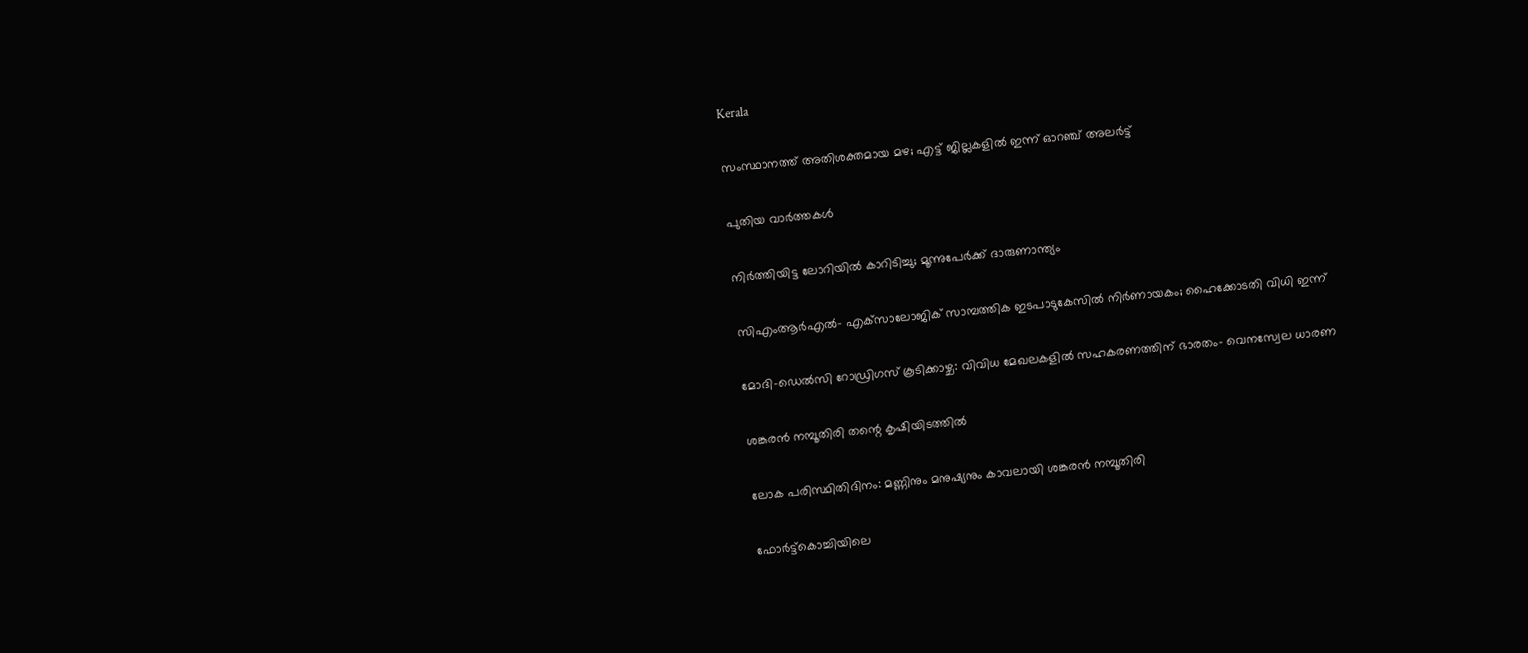Kerala

സംസ്ഥാനത്ത് അതിശക്തമായ മഴ; എട്ട് ജില്ലകളില്‍ ഇന്ന് ഓറഞ്ച് അലര്‍ട്ട്

പുതിയ വാര്‍ത്തകള്‍

നിർത്തിയിട്ട ലോറിയിൽ കാറിടിച്ചു; മൂന്നുപേർക്ക് ദാരുണാന്ത്യം

സിഎംആര്‍എല്‍- എക്‌സാലോജിക് സാമ്പത്തിക ഇടപാടുകേസില്‍ നിര്‍ണായകം; ഹൈക്കോടതി വിധി ഇന്ന്

മോദി-ഡെല്‍സി റോഡ്രിഗസ് കൂടിക്കാഴ്ച: വിവിധ മേഖലകളില്‍ സഹകരണത്തിന് ഭാരതം- വെനസ്വേല ധാരണ

ശങ്കരന്‍ നമ്പൂതിരി തന്റെ കൃഷിയിടത്തില്‍

ലോക പരിസ്ഥിതിദിനം: മണ്ണിനും മനുഷ്യനും കാവലായി ശങ്കരന്‍ നമ്പൂതിരി

ഫോര്‍ട്ട്‌കൊച്ചിയിലെ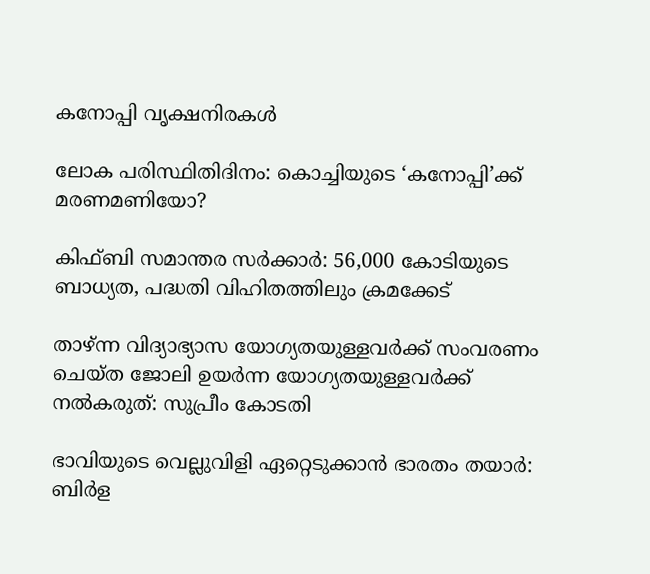കനോപ്പി വൃക്ഷനിരകള്‍

ലോക പരിസ്ഥിതിദിനം: കൊച്ചിയുടെ ‘കനോപ്പി’ക്ക് മരണമണിയോ?

കിഫ്ബി സമാന്തര സര്‍ക്കാര്‍: 56,000 കോടിയുടെ ബാധ്യത, പദ്ധതി വിഹിതത്തിലും ക്രമക്കേട്

താഴ്ന്ന വിദ്യാഭ്യാസ യോഗ്യതയുള്ളവർക്ക് സംവരണം ചെയ്ത ജോലി ഉയർന്ന യോഗ്യതയുള്ളവർക്ക് നൽകരുത്: സുപ്രീം കോടതി

ഭാവിയുടെ വെല്ലുവിളി ഏറ്റെടുക്കാന്‍ ഭാരതം തയാര്‍: ബിര്‍ള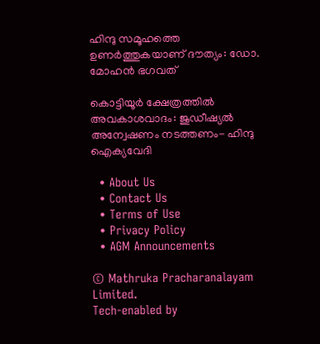ഹിന്ദു സമൂഹത്തെ ഉണര്‍ത്തുകയാണ് ദൗത്യം: ഡോ. മോഹന്‍ ഭഗവത്

കൊട്ടിയൂര്‍ ക്ഷേത്രത്തില്‍ അവകാശവാദം: ജുഡീഷ്യല്‍ അന്വേഷണം നടത്തണം- ഹിന്ദു ഐക്യവേദി

  • About Us
  • Contact Us
  • Terms of Use
  • Privacy Policy
  • AGM Announcements

© Mathruka Pracharanalayam Limited.
Tech-enabled by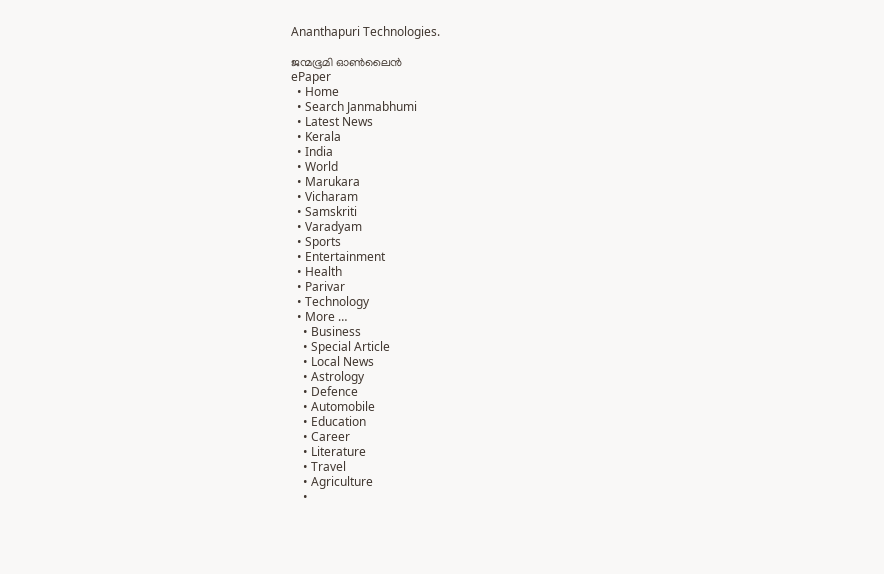Ananthapuri Technologies.

ജന്മഭൂമി ഓണ്‍ലൈന്‍
ePaper
  • Home
  • Search Janmabhumi
  • Latest News
  • Kerala
  • India
  • World
  • Marukara
  • Vicharam
  • Samskriti
  • Varadyam
  • Sports
  • Entertainment
  • Health
  • Parivar
  • Technology
  • More …
    • Business
    • Special Article
    • Local News
    • Astrology
    • Defence
    • Automobile
    • Education
    • Career
    • Literature
    • Travel
    • Agriculture
    •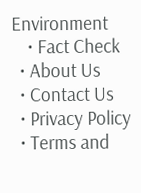Environment
    • Fact Check
  • About Us
  • Contact Us
  • Privacy Policy
  • Terms and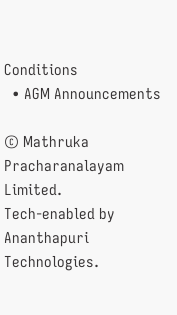Conditions
  • AGM Announcements

© Mathruka Pracharanalayam Limited.
Tech-enabled by Ananthapuri Technologies.